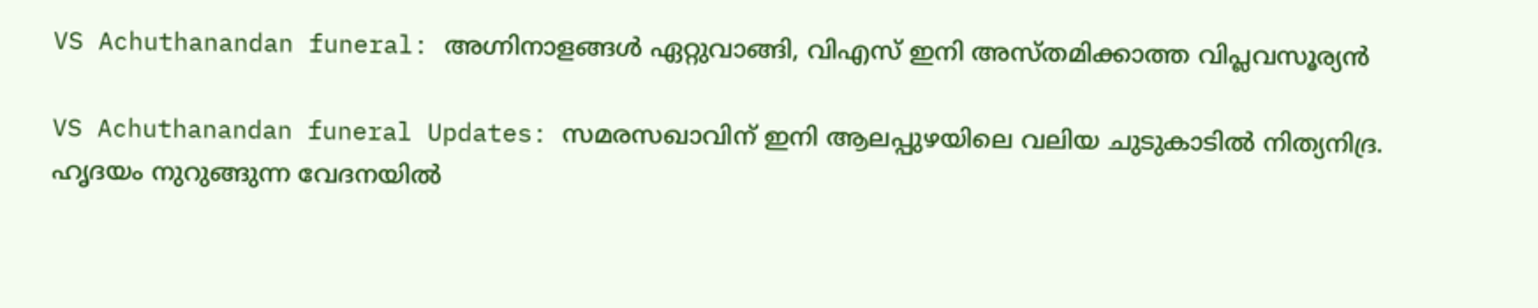VS Achuthanandan funeral: അഗ്നിനാളങ്ങള്‍ ഏറ്റുവാങ്ങി, വിഎസ് ഇനി അസ്തമിക്കാത്ത വിപ്ലവസൂര്യന്‍

VS Achuthanandan funeral Updates: സമരസഖാവിന് ഇനി ആലപ്പുഴയിലെ വലിയ ചുടുകാടില്‍ നിത്യനിദ്ര. ഹൃദയം നുറുങ്ങുന്ന വേദനയില്‍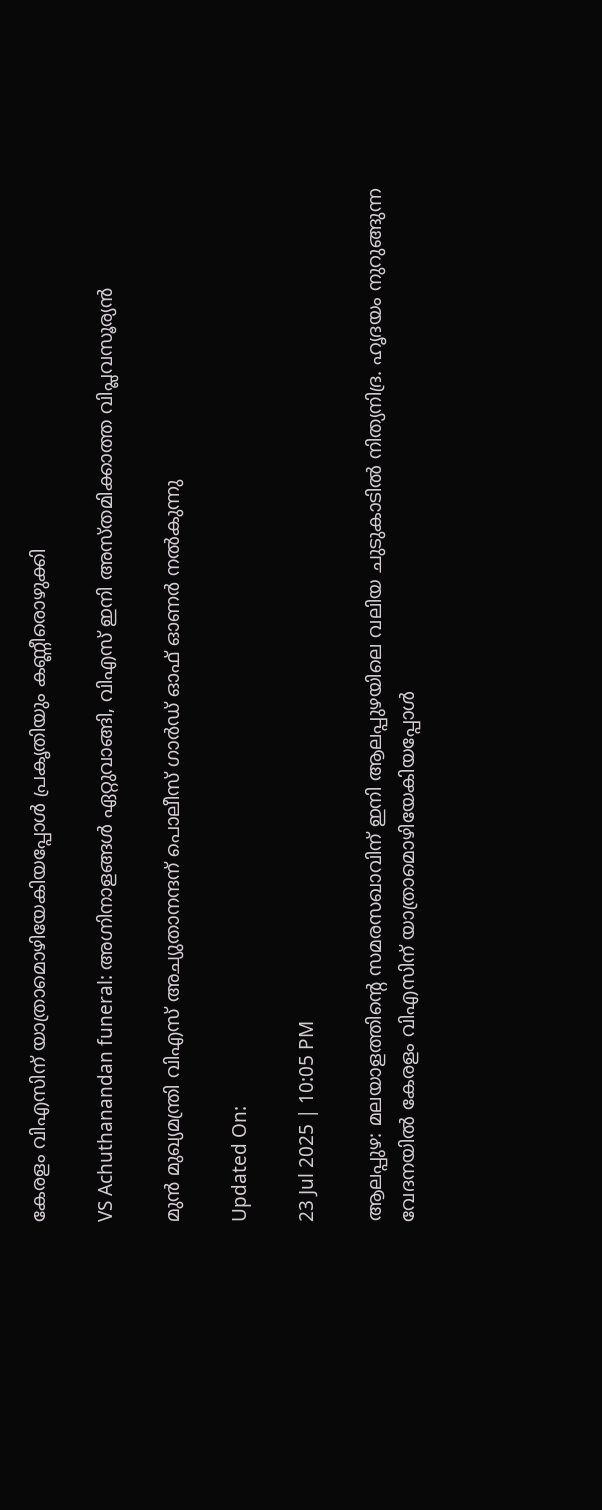കേരളം വിഎസിന് യാത്രാമൊഴിയേകിയപ്പോള്‍ പ്രകൃതിയും കണ്ണീരൊഴുക്കി

VS Achuthanandan funeral: അഗ്നിനാളങ്ങള്‍ ഏറ്റുവാങ്ങി, വിഎസ് ഇനി അസ്തമിക്കാത്ത വിപ്ലവസൂര്യന്‍

മുൻ മുഖ്യമന്ത്രി വിഎസ് അച്യുതാനന്ദന് പൊലീസ് ഗാർഡ് ഓഫ് ഓണർ നൽകുന്നു

Updated On:

23 Jul 2025 | 10:05 PM

ആലപ്പുഴ: മലയാളത്തിന്റെ സമരസഖാവിന് ഇനി ആലപ്പുഴയിലെ വലിയ ചുടുകാടില്‍ നിത്യനിദ്ര. ഹൃദയം നുറുങ്ങുന്ന വേദനയില്‍ കേരളം വിഎസിന് യാത്രാമൊഴിയേകിയപ്പോള്‍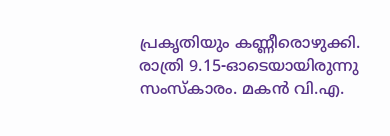പ്രകൃതിയും കണ്ണീരൊഴുക്കി. രാത്രി 9.15-ഓടെയായിരുന്നു സംസ്‌കാരം. മകന്‍ വി.എ.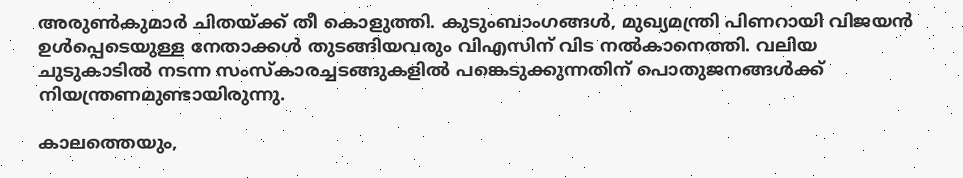അരുണ്‍കുമാര്‍ ചിതയ്ക്ക് തീ കൊളുത്തി. കുടുംബാംഗങ്ങള്‍, മുഖ്യമന്ത്രി പിണറായി വിജയന്‍ ഉള്‍പ്പെടെയുള്ള നേതാക്കള്‍ തുടങ്ങിയവരും വിഎസിന് വിട നല്‍കാനെത്തി. വലിയ ചുടുകാടില്‍ നടന്ന സംസ്‌കാരച്ചടങ്ങുകളില്‍ പങ്കെടുക്കുന്നതിന് പൊതുജനങ്ങള്‍ക്ക് നിയന്ത്രണമുണ്ടായിരുന്നു.

കാലത്തെയും,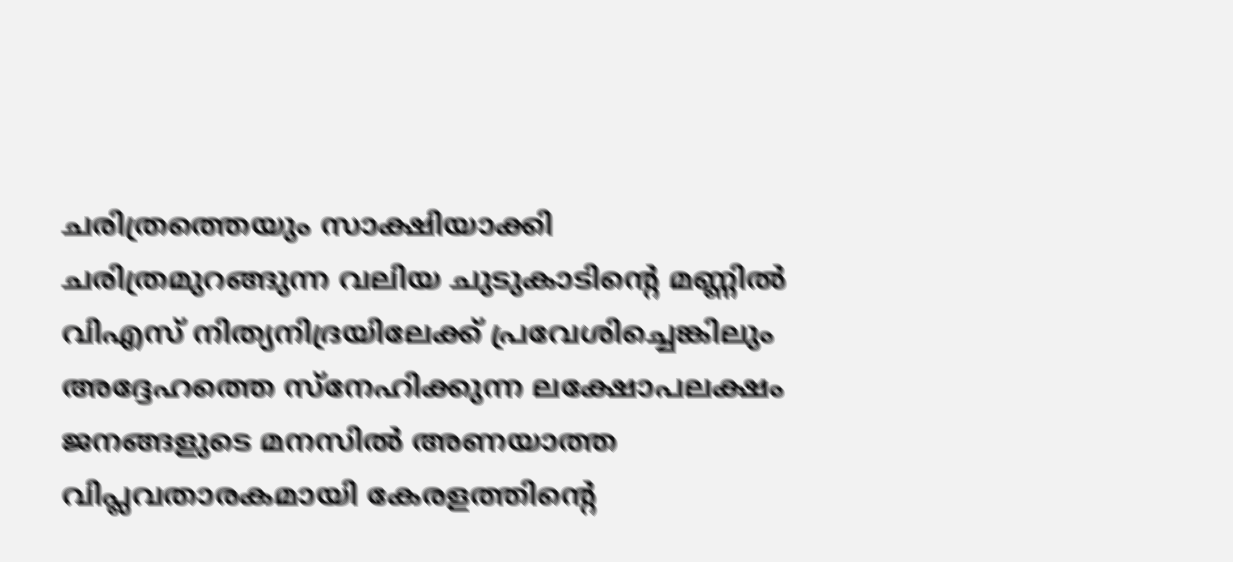ചരിത്രത്തെയും സാക്ഷിയാക്കി ചരിത്രമുറങ്ങുന്ന വലിയ ചുടുകാടിന്റെ മണ്ണില്‍ വിഎസ് നിത്യനിദ്രയിലേക്ക് പ്രവേശിച്ചെങ്കിലും അദ്ദേഹത്തെ സ്‌നേഹിക്കുന്ന ലക്ഷോപലക്ഷം ജനങ്ങളുടെ മനസില്‍ അണയാത്ത വിപ്ലവതാരകമായി കേരളത്തിന്റെ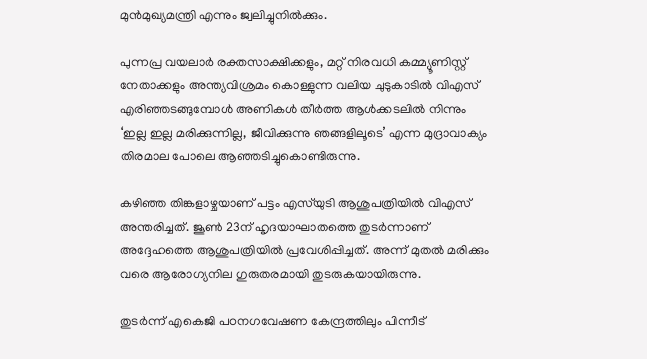മുന്‍മുഖ്യമന്ത്രി എന്നും ജ്വലിച്ചുനില്‍ക്കും.

പുന്നപ്ര വയലാര്‍ രക്തസാക്ഷിക്കളും, മറ്റ് നിരവധി കമ്മ്യൂണിസ്റ്റ് നേതാക്കളും അന്ത്യവിശ്രമം കൊള്ളുന്ന വലിയ ചുടുകാടില്‍ വിഎസ് എരിഞ്ഞടങ്ങുമ്പോള്‍ അണികള്‍ തീര്‍ത്ത ആള്‍ക്കടലില്‍ നിന്നും ‘ഇല്ല ഇല്ല മരിക്കുന്നില്ല, ജീവിക്കുന്നു ഞങ്ങളിലൂടെ’ എന്ന മുദ്രാവാക്യം തിരമാല പോലെ ആഞ്ഞടിച്ചുകൊണ്ടിരുന്നു.

കഴിഞ്ഞ തിങ്കളാഴ്ചയാണ് പട്ടം എസ്‌യുടി ആശുപത്രിയില്‍ വിഎസ് അന്തരിച്ചത്. ജൂണ്‍ 23ന് ഹൃദയാഘാതത്തെ തുടര്‍ന്നാണ് അദ്ദേഹത്തെ ആശുപത്രിയില്‍ പ്രവേശിപ്പിച്ചത്. അന്ന് മുതല്‍ മരിക്കും വരെ ആരോഗ്യനില ഗുരുതരമായി തുടരുകയായിരുന്നു.

തുടര്‍ന്ന് എകെജി പഠനഗവേഷണ കേന്ദ്രത്തിലും പിന്നീട്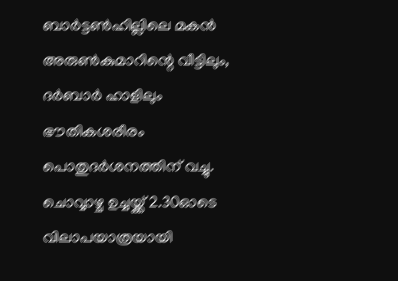ബാര്‍ട്ടണ്‍ഹില്ലിലെ മകന്‍ അരുണ്‍കുമാറിന്റെ വീട്ടിലും, ദര്‍ബാര്‍ ഹാളിലും ഭൗതികശരീരം പൊതുദര്‍ശനത്തിന് വച്ചു. ചൊവ്വാഴ്ച ഉച്ചയ്ക്ക് 2.30ഓടെ വിലാപയാത്രയായി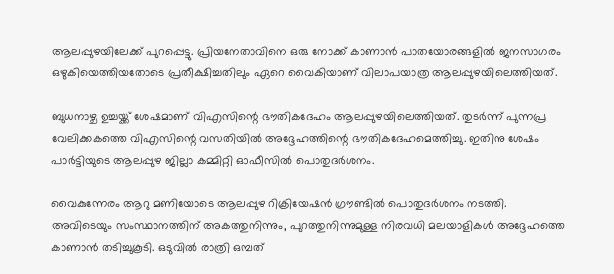ആലപ്പുഴയിലേക്ക് പുറപ്പെട്ടു. പ്രിയനേതാവിനെ ഒരു നോക്ക് കാണാന്‍ പാതയോരങ്ങളില്‍ ജനസാഗരം ഒഴുകിയെത്തിയതോടെ പ്രതീക്ഷിച്ചതിലും ഏറെ വൈകിയാണ് വിലാപയാത്ര ആലപ്പുഴയിലെത്തിയത്.

ബുധനാഴ്ച ഉച്ചയ്ക്ക് ശേഷമാണ് വിഎസിന്റെ ഭൗതികദേഹം ആലപ്പുഴയിലെത്തിയത്. തുടര്‍ന്ന് പുന്നപ്ര വേലിക്കകത്തെ വിഎസിന്റെ വസതിയില്‍ അദ്ദേഹത്തിന്റെ ഭൗതികദേഹമെത്തിച്ചു. ഇതിനു ശേഷം പാര്‍ട്ടിയുടെ ആലപ്പുഴ ജില്ലാ കമ്മിറ്റി ഓഫീസില്‍ പൊതുദര്‍ശനം.

വൈകുന്നേരം ആറു മണിയോടെ ആലപ്പുഴ റിക്രിയേഷന്‍ ഗ്രൗണ്ടില്‍ പൊതുദര്‍ശനം നടത്തി. അവിടെയും സംസ്ഥാനത്തിന് അകത്തുനിന്നും, പുറത്തുനിന്നുമുള്ള നിരവധി മലയാളികള്‍ അദ്ദേഹത്തെ കാണാന്‍ തടിച്ചുകൂടി. ഒടുവില്‍ രാത്രി ഒമ്പത്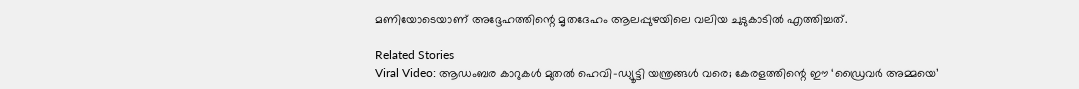മണിയോടെയാണ് അദ്ദേഹത്തിന്റെ മൃതദേഹം ആലപ്പുഴയിലെ വലിയ ചുടുകാടില്‍ എത്തിച്ചത്.

Related Stories
Viral Video: ആഡംബര കാറുകൾ മുതൽ ഹെവി-ഡ്യൂട്ടി യന്ത്രങ്ങൾ വരെ; കേരളത്തിന്റെ ഈ ‘ഡ്രൈവർ അമ്മയെ’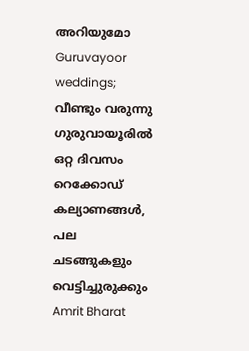അറിയുമോ
Guruvayoor weddings; വീണ്ടും വരുന്നു ഗുരുവായൂരിൽ ഒറ്റ ദിവസം റെക്കോഡ് കല്യാണങ്ങൾ, പല ചടങ്ങുകളും വെട്ടിച്ചുരുക്കും
Amrit Bharat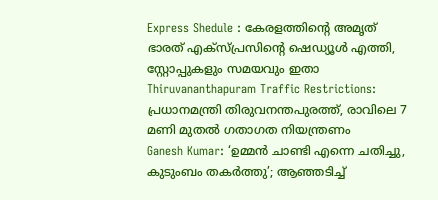Express Shedule : കേരളത്തിൻ്റെ അമൃത് ഭാരത് എക്സ്പ്രസിൻ്റെ ഷെഡ്യൂൾ എത്തി, സ്റ്റോപ്പുകളും സമയവും ഇതാ
Thiruvananthapuram Traffic Restrictions: പ്രധാനമന്ത്രി തിരുവനന്തപുരത്ത്, രാവിലെ 7 മണി മുതൽ ഗതാഗത നിയന്ത്രണം
Ganesh Kumar: ‘ഉമ്മൻ ചാണ്ടി എന്നെ ചതിച്ചു, കുടുംബം തകർത്തു’; ആഞ്ഞടിച്ച്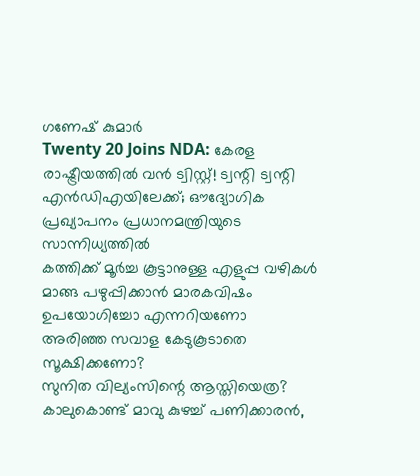ഗണേഷ് കുമാർ
Twenty 20 Joins NDA: കേരള രാഷ്ട്രീയത്തിൽ വൻ ട്വിസ്റ്റ്‌! ട്വന്റി ട്വന്റി എൻഡിഎയിലേക്ക്; ഔദ്യോഗിക പ്രഖ്യാപനം പ്രധാനമന്ത്രിയുടെ സാന്നിധ്യത്തിൽ
കത്തിക്ക് മൂർച്ച കൂട്ടാനുള്ള എളുപ്പ വഴികൾ
മാങ്ങ പഴുപ്പിക്കാൻ മാരകവിഷം ഉപയോഗിച്ചോ എന്നറിയണോ
അരിഞ്ഞ സവാള കേടുകൂടാതെ സൂക്ഷിക്കണോ?
സുനിത വില്യംസിന്റെ ആസ്തിയെത്ര?
കാലുകൊണ്ട് മാവു കുഴച്ച് പണിക്കാരൻ,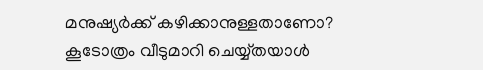മനുഷ്യർക്ക് കഴിക്കാനുള്ളതാണോ?
കൂടോത്രം വീടുമാറി ചെയ്യ്തയാൾ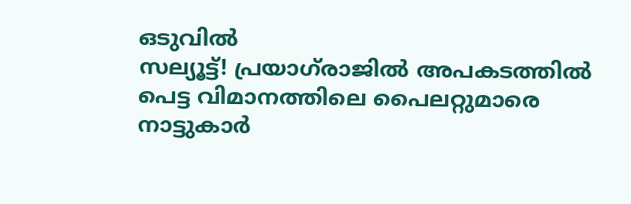ഒടുവിൽ
സല്യൂട്ട്! പ്രയാഗ്‌രാജില്‍ അപകടത്തില്‍ പെട്ട വിമാനത്തിലെ പൈലറ്റുമാരെ നാട്ടുകാര്‍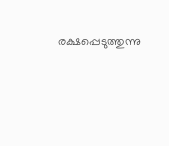രക്ഷപ്പെടുത്തുന്നു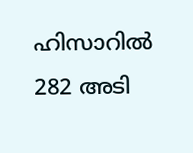ഹിസാറില്‍ 282 അടി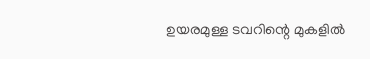ഉയരമുള്ള ടവറിന്റെ മുകളില്‍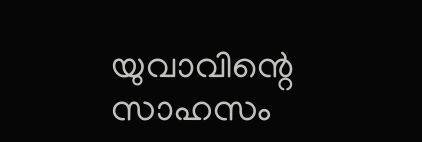യുവാവിന്റെ സാഹസം